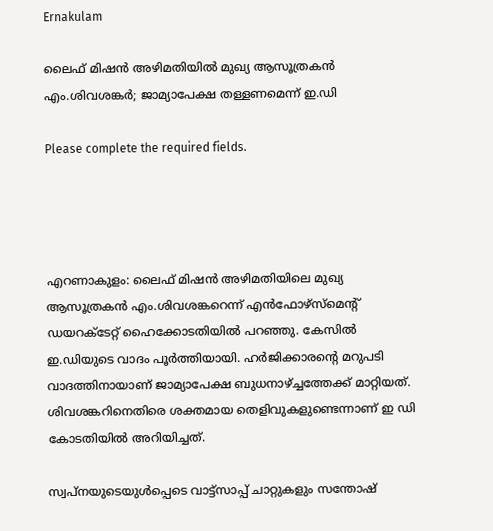Ernakulam

ലൈഫ് മിഷന്‍ അഴിമതിയില്‍ മുഖ്യ ആസൂത്രകന്‍ എം.ശിവശങ്കര്‍; ജാമ്യാപേക്ഷ തള്ളണമെന്ന് ഇ.ഡി

Please complete the required fields.




എറണാകുളം: ലൈഫ് മിഷന്‍ അഴിമതിയിലെ മുഖ്യ ആസൂത്രകന്‍ എം.ശിവശങ്കറെന്ന് എന്‍ഫോഴ്സ്മെന്റ് ഡയറക്ടേറ്റ് ഹൈക്കോടതിയില്‍ പറഞ്ഞു. കേസില്‍ ഇ.ഡിയുടെ വാദം പൂര്‍ത്തിയായി. ഹര്‍ജിക്കാരന്റെ മറുപടി വാദത്തിനായാണ് ജാമ്യാപേക്ഷ ബുധനാഴ്ച്ചത്തേക്ക് മാറ്റിയത്. ശിവശങ്കറിനെതിരെ ശക്തമായ തെളിവുകളുണ്ടെന്നാണ് ഇ ഡി കോടതിയില്‍ അറിയിച്ചത്.

സ്വപ്നയുടെയുള്‍പ്പെടെ വാട്ട്സാപ്പ് ചാറ്റുകളും സന്തോഷ്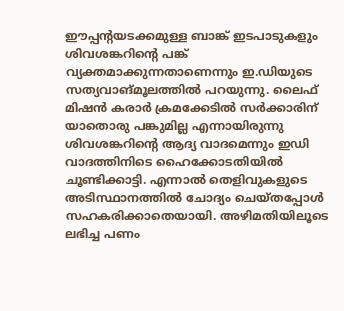ഈപ്പന്റയടക്കമുള്ള ബാങ്ക് ഇടപാടുകളും ശിവശങ്കറിന്റെ പങ്ക് വ്യക്തമാക്കുന്നതാണെന്നും ഇ.ഡിയുടെ സത്യവാങ്മൂലത്തില്‍ പറയുന്നു. ലൈഫ് മിഷന്‍ കരാര്‍ ക്രമക്കേടില്‍ സര്‍ക്കാരിന് യാതൊരു പങ്കുമില്ല എന്നായിരുന്നു ശിവശങ്കറിന്റെ ആദ്യ വാദമെന്നും ഇഡി വാദത്തിനിടെ ഹൈക്കോടതിയില്‍ ചൂണ്ടിക്കാട്ടി. എന്നാല്‍ തെളിവുകളുടെ അടിസ്ഥാനത്തില്‍ ചോദ്യം ചെയ്തപ്പോള്‍ സഹകരിക്കാതെയായി. അഴിമതിയിലൂടെ ലഭിച്ച പണം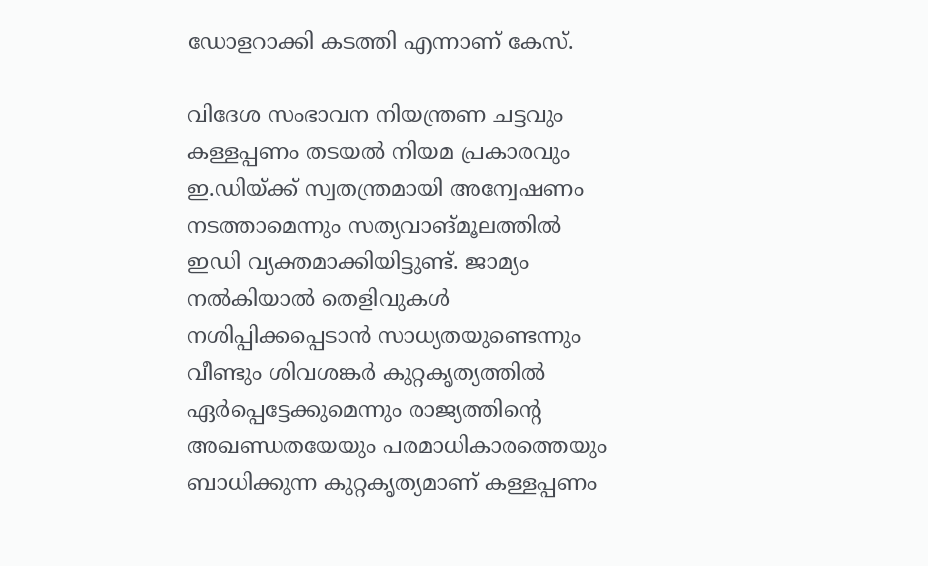ഡോളറാക്കി കടത്തി എന്നാണ് കേസ്.

വിദേശ സംഭാവന നിയന്ത്രണ ചട്ടവും കള്ളപ്പണം തടയല്‍ നിയമ പ്രകാരവും ഇ.ഡിയ്ക്ക് സ്വതന്ത്രമായി അന്വേഷണം നടത്താമെന്നും സത്യവാങ്മൂലത്തില്‍ ഇഡി വ്യക്തമാക്കിയിട്ടുണ്ട്. ജാമ്യം നല്‍കിയാല്‍ തെളിവുകള്‍ നശിപ്പിക്കപ്പെടാന്‍ സാധ്യതയുണ്ടെന്നും വീണ്ടും ശിവശങ്കര്‍ കുറ്റകൃത്യത്തില്‍ ഏര്‍പ്പെട്ടേക്കുമെന്നും രാജ്യത്തിന്റെ അഖണ്ഡതയേയും പരമാധികാരത്തെയും ബാധിക്കുന്ന കുറ്റകൃത്യമാണ് കള്ളപ്പണം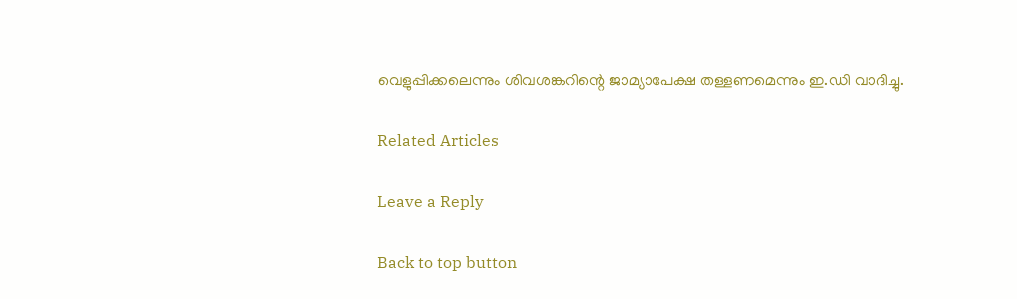വെളുപ്പിക്കലെന്നും ശിവശങ്കറിന്റെ ജാമ്യാപേക്ഷ തള്ളണമെന്നും ഇ.ഡി വാദിച്ചു.

Related Articles

Leave a Reply

Back to top button